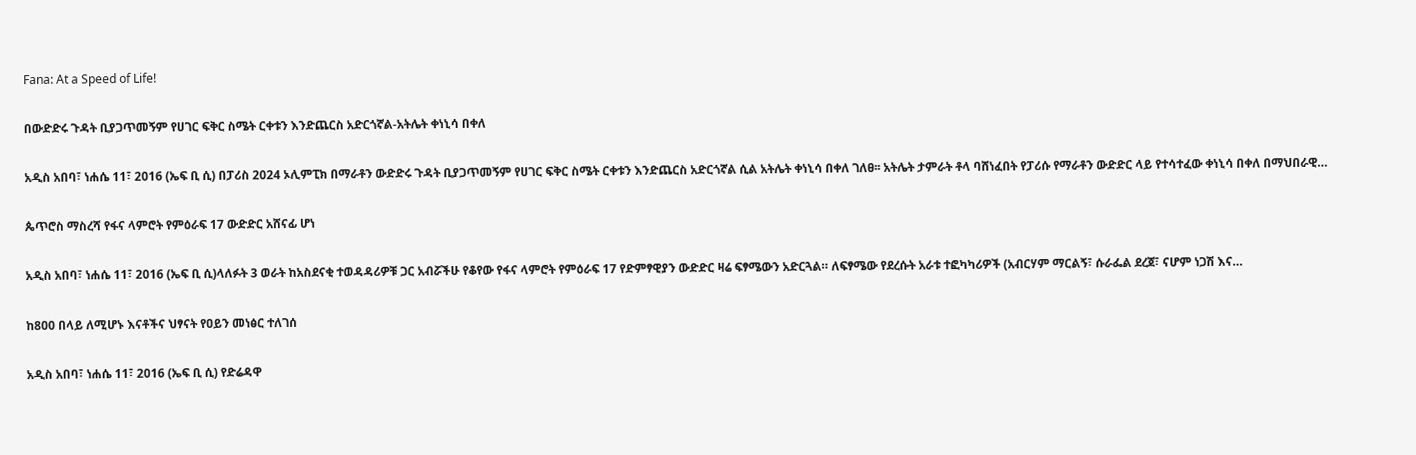Fana: At a Speed of Life!

በውድድሩ ጉዳት ቢያጋጥመኝም የሀገር ፍቅር ስሜት ርቀቱን እንድጨርስ አድርጎኛል-አትሌት ቀነኒሳ በቀለ

አዲስ አበባ፣ ነሐሴ 11፣ 2016 (ኤፍ ቢ ሲ) በፓሪስ 2024 ኦሊምፒክ በማራቶን ውድድሩ ጉዳት ቢያጋጥመኝም የሀገር ፍቅር ስሜት ርቀቱን እንድጨርስ አድርጎኛል ሲል አትሌት ቀነኒሳ በቀለ ገለፀ፡፡ አትሌት ታምራት ቶላ ባሸነፈበት የፓሪሱ የማራቶን ውድድር ላይ የተሳተፈው ቀነኒሳ በቀለ በማህበራዊ…

ጴጥሮስ ማስረሻ የፋና ላምሮት የምዕራፍ 17 ውድድር አሸናፊ ሆነ

አዲስ አበባ፣ ነሐሴ 11፣ 2016 (ኤፍ ቢ ሲ)ላለፉት 3 ወራት ከአስደናቂ ተወዳዳሪዎቹ ጋር አብሯችሁ የቆየው የፋና ላምሮት የምዕራፍ 17 የድምፃዊያን ውድድር ዛሬ ፍፃሜውን አድርጓል። ለፍፃሜው የደረሱት አራቱ ተፎካካሪዎች (አብርሃም ማርልኝ፣ ሱራፌል ደረጀ፣ ናሆም ነጋሽ እና…

ከ800 በላይ ለሚሆኑ እናቶችና ህፃናት የዐይን መነፅር ተለገሰ

አዲስ አበባ፣ ነሐሴ 11፣ 2016 (ኤፍ ቢ ሲ) የድሬዳዋ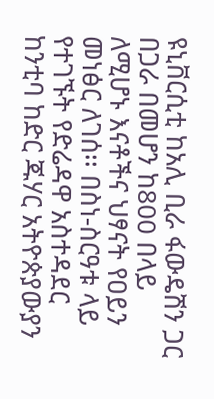ዩኒቨርሲቲ ከአሊ ቢራ ፋውዴሽን ጋር በጋራ በመሆን ከ800 በላይ ለሚሆኑ እናቶችና ህፃናት የዐይን መነፅር ለገሰ፡፡ በስነ-ስርዓቱ ላይ የተገኙት የድሬዳዋ አስተዳደር ከንቲባ ከድር ጁሃር አትዮጵያውያን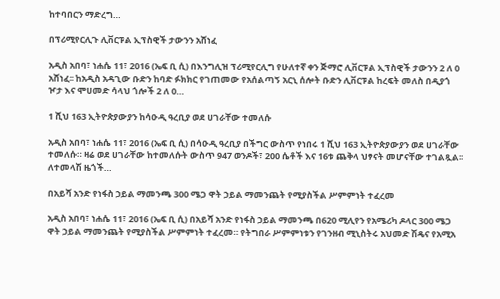ከተባበርን ማድረግ…

በፕሪሚየርሊጉ ሊቨርፑል ኢፕስዊች ታውንን አሸነፈ

አዲስ አበባ፣ ነሐሴ 11፣ 2016 (ኤፍ ቢ ሲ) በእንግሊዝ ፕሪሚየርሊግ የሁለተኛ ቀን ጅማሮ ሊቨርፑል ኢፕስዊች ታውንን 2 ለ 0 አሸነፈ፡፡ ከአዲስ አዳጊው ቡድን ከባድ ፉክክር የገጠመው የአሰልጣኝ አርኒ ሰሎት ቡድን ሊቨርፑል ከረፍት መለስ በዲያጎ ዦታ እና ሞሀመድ ሳላህ ጎሎች 2 ለ 0…

1 ሺህ 163 ኢትዮጵያውያን ከሳዑዲ ዓረቢያ ወደ ሀገራቸው ተመለሱ

አዲስ አበባ፣ ነሐሴ 11፣ 2016 (ኤፍ ቢ ሲ) በሳዑዲ ዓረቢያ በችግር ውስጥ የነበሩ 1 ሺህ 163 ኢትዮጵያውያን ወደ ሀገራቸው ተመለሱ። ዛሬ ወደ ሀገራቸው ከተመለሱት ውስጥ 947 ወንዶች፣ 200 ሴቶች እና 16ቱ ጨቅላ ህፃናት መሆናቸው ተገልጿል፡፡ ለተመላሽ ዜጎች…

በአይሻ አንድ የነፋስ ኃይል ማመንጫ 300 ሜጋ ዋት ኃይል ማመንጨት የሚያስችል ሥምምነት ተፈረመ

አዲስ አበባ፣ ነሐሴ 11፣ 2016 (ኤፍ ቢ ሲ) በአይሻ አንድ የነፋስ ኃይል ማመንጫ በ620 ሚሊየን የአሜሪካ ዶላር 300 ሜጋ ዋት ኃይል ማመንጨት የሚያስችል ሥምምነት ተፈረመ። የትግበራ ሥምምነቱን የገንዘብ ሚኒስትሩ አህመድ ሽዴና የአሚአ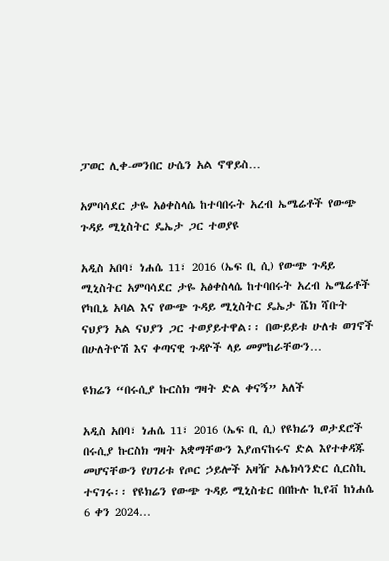ፓወር ሊቀ-መንበር ሁሴን አል ኖዋይስ…

አምባሳደር ታዬ አፅቀስላሴ ከተባበሩት አረብ ኤሜሬቶች የውጭ ጉዳይ ሚኒስትር ዴኤታ ጋር ተወያዩ

አዲስ አበባ፣ ነሐሴ 11፣ 2016 (ኤፍ ቢ ሲ) የውጭ ጉዳይ ሚኒስትር አምባሳደር ታዬ አፅቀስላሴ ከተባበሩት አረብ ኤሜሬቶች የካቢኔ አባል እና የውጭ ጉዳይ ሚኒስትር ዴኤታ ሼክ ሻቡት ናህያን አል ናህያን ጋር ተወያይተዋል፡፡ በውይይቱ ሁለቱ ወገኖች በሁለትዮሽ እና ቀጣናዊ ጉዳዮች ላይ መምከራቸውን…

ዩክሬን “በሩሲያ ኩርስክ ግዛት ድል ቀናኝ” አለች

አዲስ አበባ፣ ነሐሴ 11፣ 2016 (ኤፍ ቢ ሲ) የዩክሬን ወታደሮች በሩሲያ ኩርስክ ግዛት አቋማቸውን እያጠናከሩና ድል እየተቀዳጁ መሆናቸውን የሀገሪቱ የጦር ኃይሎች አዛዥ ኦሌክሳንድር ሲርስኪ ተናገሩ፡፡ የዩክሬን የውጭ ጉዳይ ሚኒስቴር በበኩሉ ኪየቭ ከነሐሴ 6 ቀን 2024…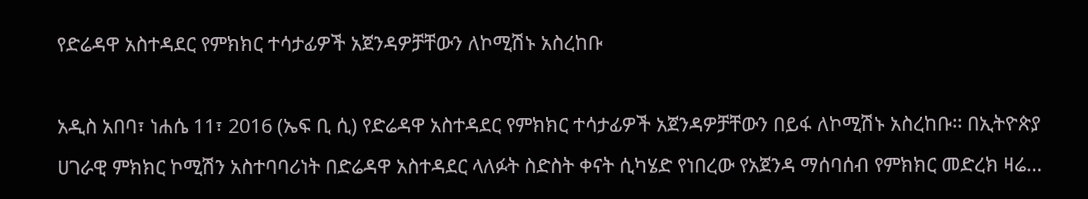የድሬዳዋ አስተዳደር የምክክር ተሳታፊዎች አጀንዳዎቻቸውን ለኮሚሽኑ አስረከቡ

አዲስ አበባ፣ ነሐሴ 11፣ 2016 (ኤፍ ቢ ሲ) የድሬዳዋ አስተዳደር የምክክር ተሳታፊዎች አጀንዳዎቻቸውን በይፋ ለኮሚሽኑ አስረከቡ፡፡ በኢትዮጵያ ሀገራዊ ምክክር ኮሚሽን አስተባባሪነት በድሬዳዋ አስተዳደር ላለፉት ስድስት ቀናት ሲካሄድ የነበረው የአጀንዳ ማሰባሰብ የምክክር መድረክ ዛሬ…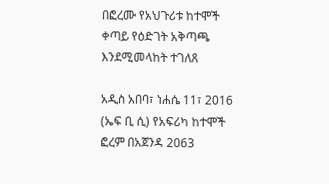በፎረሙ የአህጉሪቱ ከተሞች ቀጣይ የዕድገት አቅጣጫ እንደሚመላከት ተገለጸ

አዲስ አበባ፣ ነሐሴ 11፣ 2016 (ኤፍ ቢ ሲ) የአፍሪካ ከተሞች ፎረም በአጀንዳ 2063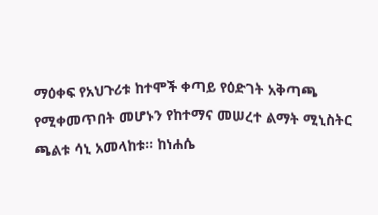ማዕቀፍ የአህጉሪቱ ከተሞች ቀጣይ የዕድገት አቅጣጫ የሚቀመጥበት መሆኑን የከተማና መሠረተ ልማት ሚኒስትር ጫልቱ ሳኒ አመላከቱ፡፡ ከነሐሴ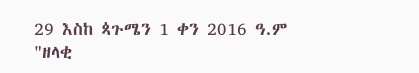29 እስከ ጳጉሜን 1 ቀን 2016 ዓ.ም "ዘላቂ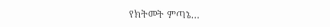የክትመት ምጣኔ…